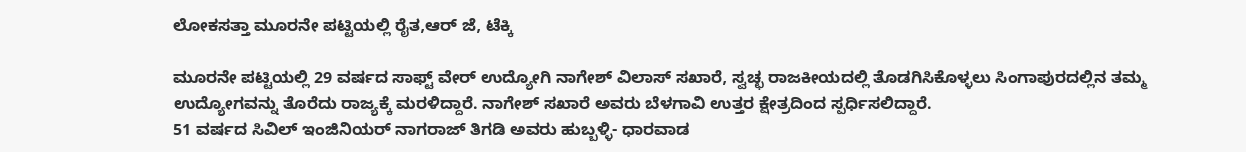ಲೋಕಸತ್ತಾ ಮೂರನೇ ಪಟ್ಟಿಯಲ್ಲಿ ರೈತ,ಆರ್ ಜೆ, ಟೆಕ್ಕಿ

ಮೂರನೇ ಪಟ್ಟಿಯಲ್ಲಿ 29 ವರ್ಷದ ಸಾಫ್ಟ್ ವೇರ್ ಉದ್ಯೋಗಿ ನಾಗೇಶ್ ವಿಲಾಸ್ ಸಖಾರೆ, ಸ್ವಚ್ಛ ರಾಜಕೀಯದಲ್ಲಿ ತೊಡಗಿಸಿಕೊಳ್ಳಲು ಸಿಂಗಾಪುರದಲ್ಲಿನ ತಮ್ಮ ಉದ್ಯೋಗವನ್ನು ತೊರೆದು ರಾಜ್ಯಕ್ಕೆ ಮರಳಿದ್ದಾರೆ. ನಾಗೇಶ್ ಸಖಾರೆ ಅವರು ಬೆಳಗಾವಿ ಉತ್ತರ ಕ್ಷೇತ್ರದಿಂದ ಸ್ಪರ್ಧಿಸಲಿದ್ದಾರೆ.
51 ವರ್ಷದ ಸಿವಿಲ್ ಇಂಜಿನಿಯರ್ ನಾಗರಾಜ್ ತಿಗಡಿ ಅವರು ಹುಬ್ಬಳ್ಳಿ- ಧಾರವಾಡ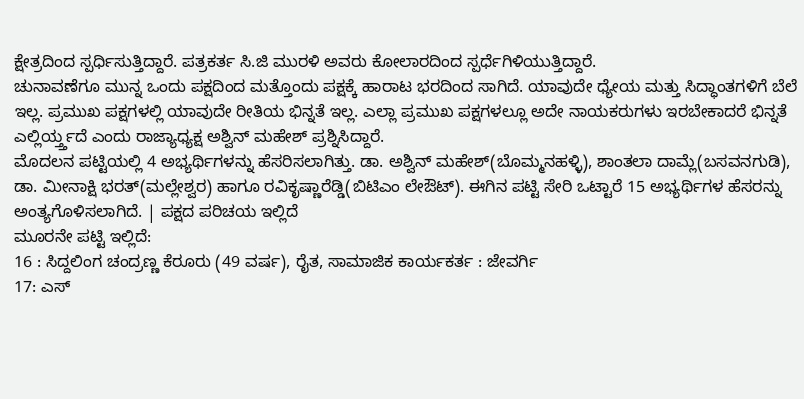ಕ್ಷೇತ್ರದಿಂದ ಸ್ಪರ್ಧಿಸುತ್ತಿದ್ದಾರೆ. ಪತ್ರಕರ್ತ ಸಿ.ಜಿ ಮುರಳಿ ಅವರು ಕೋಲಾರದಿಂದ ಸ್ಪರ್ಧೆಗಿಳಿಯುತ್ತಿದ್ದಾರೆ.
ಚುನಾವಣೆಗೂ ಮುನ್ನ ಒಂದು ಪಕ್ಷದಿಂದ ಮತ್ತೊಂದು ಪಕ್ಷಕ್ಕೆ ಹಾರಾಟ ಭರದಿಂದ ಸಾಗಿದೆ. ಯಾವುದೇ ಧ್ಯೇಯ ಮತ್ತು ಸಿದ್ಧಾಂತಗಳಿಗೆ ಬೆಲೆ ಇಲ್ಲ. ಪ್ರಮುಖ ಪಕ್ಷಗಳಲ್ಲಿ ಯಾವುದೇ ರೀತಿಯ ಭಿನ್ನತೆ ಇಲ್ಲ. ಎಲ್ಲಾ ಪ್ರಮುಖ ಪಕ್ಷಗಳಲ್ಲೂ ಅದೇ ನಾಯಕರುಗಳು ಇರಬೇಕಾದರೆ ಭಿನ್ನತೆ ಎಲ್ಲಿರ್ಯ್ತ್ತದೆ ಎಂದು ರಾಜ್ಯಾಧ್ಯಕ್ಷ ಅಶ್ವಿನ್ ಮಹೇಶ್ ಪ್ರಶ್ನಿಸಿದ್ದಾರೆ.
ಮೊದಲನ ಪಟ್ಟಿಯಲ್ಲಿ 4 ಅಭ್ಯರ್ಥಿಗಳನ್ನು ಹೆಸರಿಸಲಾಗಿತ್ತು. ಡಾ. ಅಶ್ವಿನ್ ಮಹೇಶ್(ಬೊಮ್ಮನಹಳ್ಳಿ), ಶಾಂತಲಾ ದಾಮ್ಲೆ(ಬಸವನಗುಡಿ), ಡಾ. ಮೀನಾಕ್ಷಿ ಭರತ್(ಮಲ್ಲೇಶ್ವರ) ಹಾಗೂ ರವಿಕೃಷ್ಣಾರೆಡ್ಡಿ(ಬಿಟಿಎಂ ಲೇಔಟ್). ಈಗಿನ ಪಟ್ಟಿ ಸೇರಿ ಒಟ್ಟಾರೆ 15 ಅಭ್ಯರ್ಥಿಗಳ ಹೆಸರನ್ನು ಅಂತ್ಯಗೊಳಿಸಲಾಗಿದೆ. | ಪಕ್ಷದ ಪರಿಚಯ ಇಲ್ಲಿದೆ
ಮೂರನೇ ಪಟ್ಟಿ ಇಲ್ಲಿದೆ:
16 : ಸಿದ್ದಲಿಂಗ ಚಂದ್ರಣ್ಣ ಕೆರೂರು (49 ವರ್ಷ), ರೈತ, ಸಾಮಾಜಿಕ ಕಾರ್ಯಕರ್ತ : ಜೇವರ್ಗಿ
17: ಎಸ್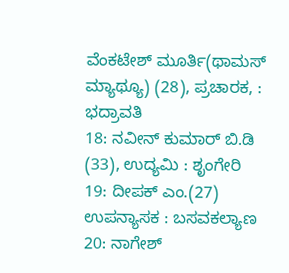ವೆಂಕಟೇಶ್ ಮೂರ್ತಿ(ಥಾಮಸ್ ಮ್ಯಾಥ್ಯೂ) (28), ಪ್ರಚಾರಕ, : ಭದ್ರಾವತಿ
18: ನವೀನ್ ಕುಮಾರ್ ಬಿ.ಡಿ (33), ಉದ್ಯಮಿ : ಶೃಂಗೇರಿ
19: ದೀಪಕ್ ಎಂ.(27) ಉಪನ್ಯಾಸಕ : ಬಸವಕಲ್ಯಾಣ
20: ನಾಗೇಶ್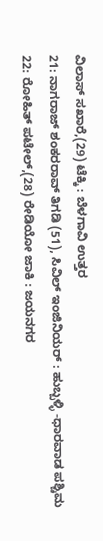ವಿಲಾಸ್ ಸಖಾರೆ,(29) ಟೆಕ್ಕಿ : ಬೆಳಗಾವಿ ಉತ್ತರ
21: ನಾಗರಾಜ್ ಶಂಕರರಾವ್ ತಿಗಡಿ (51), ಸಿವಿಲ್ ಇಂಜಿನಿಯರ್ : ಹುಬ್ಬಳ್ಳಿ -ಧಾರವಾಡ ಪಶ್ಚಿಮ
22: ರೋಹಿತ್ ಪಟೇಲ್,(28) ರೇಡಿಯೋ ಜಾಕಿ : ಜಯನಗರ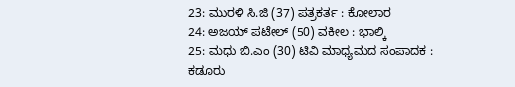23: ಮುರಳಿ ಸಿ.ಜಿ (37) ಪತ್ರಕರ್ತ : ಕೋಲಾರ
24: ಅಜಯ್ ಪಟೇಲ್ (50) ವಕೀಲ : ಭಾಲ್ಕಿ
25: ಮಧು ಬಿ.ಎಂ (30) ಟಿವಿ ಮಾಧ್ಯಮದ ಸಂಪಾದಕ : ಕಡೂರು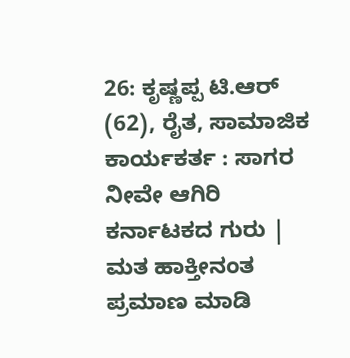26: ಕೃಷ್ಣಪ್ಪ ಟಿ.ಆರ್ (62), ರೈತ, ಸಾಮಾಜಿಕ ಕಾರ್ಯಕರ್ತ : ಸಾಗರ
ನೀವೇ ಆಗಿರಿ ಕರ್ನಾಟಕದ ಗುರು | ಮತ ಹಾಕ್ತೀನಂತ ಪ್ರಮಾಣ ಮಾಡಿ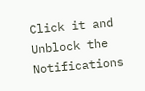Click it and Unblock the Notifications